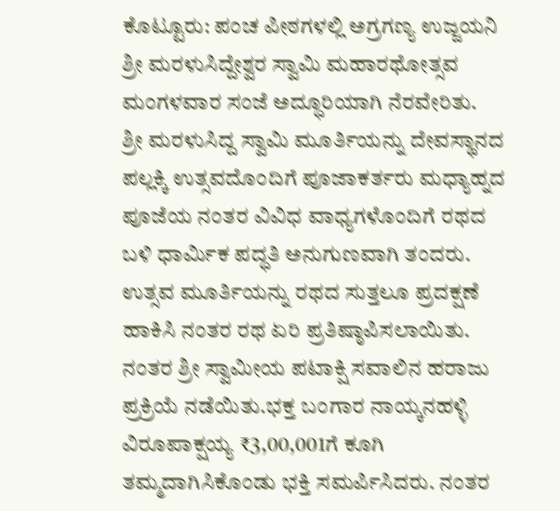ಕೊಟ್ಟೂರು: ಪಂಚ ಪೀಠಗಳಲ್ಲಿ ಅಗ್ರಗಣ್ಯ ಉಜ್ಜಯನಿ ಶ್ರೀ ಮರಳುಸಿದ್ದೇಶ್ವರ ಸ್ವಾಮಿ ಮಹಾರಥೋತ್ಸವ ಮಂಗಳವಾರ ಸಂಜೆ ಅದ್ಧೂರಿಯಾಗಿ ನೆರವೇರಿತು.
ಶ್ರೀ ಮರಳುಸಿದ್ದ ಸ್ವಾಮಿ ಮೂರ್ತಿಯನ್ನು ದೇವಸ್ಥಾನದ ಪಲ್ಲಕ್ಕಿ ಉತ್ಸವದೊಂದಿಗೆ ಪೂಜಾಕರ್ತರು ಮಧ್ಯಾಹ್ನದ ಪೂಜೆಯ ನಂತರ ವಿವಿಧ ವಾಧ್ಯಗಳೊಂದಿಗೆ ರಥದ ಬಳಿ ಧಾರ್ಮಿಕ ಪದ್ಧತಿ ಅನುಗುಣವಾಗಿ ತಂದರು.
ಉತ್ಸವ ಮೂರ್ತಿಯನ್ನು ರಥದ ಸುತ್ತಲೂ ಪ್ರದಕ್ಷಣೆ ಹಾಕಿಸಿ ನಂತರ ರಥ ಏರಿ ಪ್ರತಿಷ್ಠಾಪಿಸಲಾಯಿತು. ನಂತರ ಶ್ರೀ ಸ್ವಾಮೀಯ ಪಟಾಕ್ಷಿ ಸವಾಲಿನ ಹರಾಜು ಪ್ರಕ್ರಿಯೆ ನಡೆಯಿತು.ಭಕ್ತ ಬಂಗಾರ ನಾಯ್ಕನಹಳ್ಳಿ ವಿರೂಪಾಕ್ಷಯ್ಯ ₹3,00,001ಗೆ ಕೂಗಿ ತಮ್ಮದಾಗಿಸಿಕೊಂಡು ಭಕ್ತಿ ಸಮರ್ಪಿಸಿದರು. ನಂತರ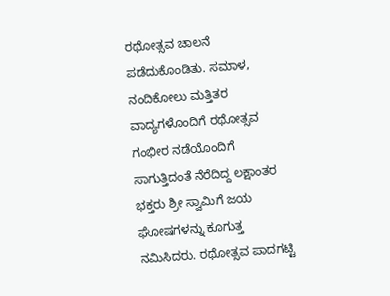ರಥೋತ್ಸವ ಚಾಲನೆ ಪಡೆದುಕೊಂಡಿತು. ಸಮಾಳ, ನಂದಿಕೋಲು ಮತ್ತಿತರ ವಾದ್ಯಗಳೊಂದಿಗೆ ರಥೋತ್ಸವ ಗಂಭೀರ ನಡೆಯೊಂದಿಗೆ ಸಾಗುತ್ತಿದಂತೆ ನೆರೆದಿದ್ದ ಲಕ್ಷಾಂತರ ಭಕ್ತರು ಶ್ರೀ ಸ್ವಾಮಿಗೆ ಜಯ ಘೋಷಗಳನ್ನು ಕೂಗುತ್ತ ನಮಿಸಿದರು. ರಥೋತ್ಸವ ಪಾದಗಟ್ಟಿ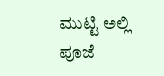ಮುಟ್ಟಿ ಅಲ್ಲಿ ಪೂಜೆ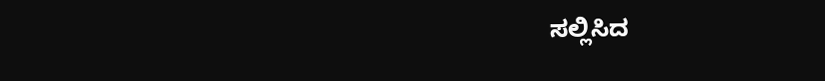ಸಲ್ಲಿಸಿದ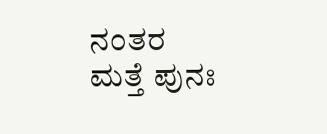ನಂತರ ಮತ್ತೆ ಪುನಃ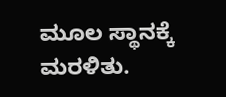ಮೂಲ ಸ್ಥಾನಕ್ಕೆ ಮರಳಿತು.